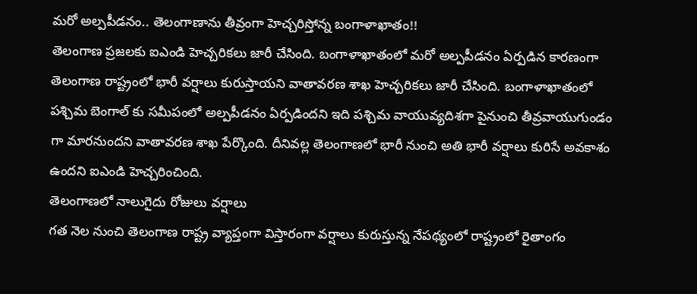మరో అల్పపీడనం.. తెలంగాణాను తీవ్రంగా హెచ్చరిస్తోన్న బంగాళాఖాతం!!
తెలంగాణ ప్రజలకు ఐఎండి హెచ్చరికలు జారీ చేసింది. బంగాళాఖాతంలో మరో అల్పపీడనం ఏర్పడిన కారణంగా తెలంగాణ రాష్ట్రంలో భారీ వర్షాలు కురుస్తాయని వాతావరణ శాఖ హెచ్చరికలు జారీ చేసింది. బంగాళాఖాతంలో పశ్చిమ బెంగాల్ కు సమీపంలో అల్పపీడనం ఏర్పడిందని ఇది పశ్చిమ వాయువ్యదిశగా పైనుంచి తీవ్రవాయుగుండం గా మారనుందని వాతావరణ శాఖ పేర్కొంది. దీనివల్ల తెలంగాణలో భారీ నుంచి అతి భారీ వర్షాలు కురిసే అవకాశం ఉందని ఐఎండి హెచ్చరించింది.
తెలంగాణలో నాలుగైదు రోజులు వర్షాలు
గత నెల నుంచి తెలంగాణ రాష్ట్ర వ్యాప్తంగా విస్తారంగా వర్షాలు కురుస్తున్న నేపథ్యంలో రాష్ట్రంలో రైతాంగం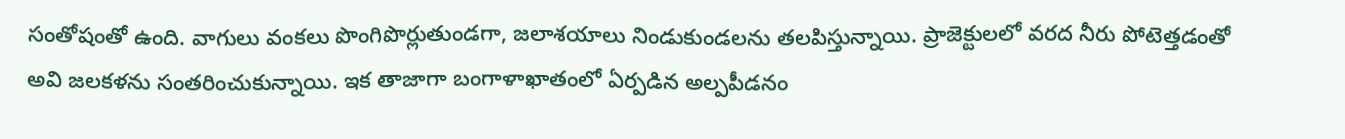సంతోషంతో ఉంది. వాగులు వంకలు పొంగిపొర్లుతుండగా, జలాశయాలు నిండుకుండలను తలపిస్తున్నాయి. ప్రాజెక్టులలో వరద నీరు పోటెత్తడంతో అవి జలకళను సంతరించుకున్నాయి. ఇక తాజాగా బంగాళాఖాతంలో ఏర్పడిన అల్పపీడనం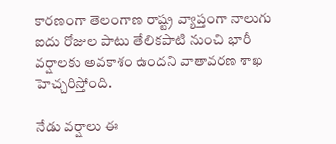కారణంగా తెలంగాణ రాష్ట్ర వ్యాప్తంగా నాలుగు ఐదు రోజుల పాటు తేలికపాటి నుంచి భారీ వర్షాలకు అవకాశం ఉందని వాతావరణ శాఖ హెచ్చరిస్తోంది.

నేడు వర్షాలు ఈ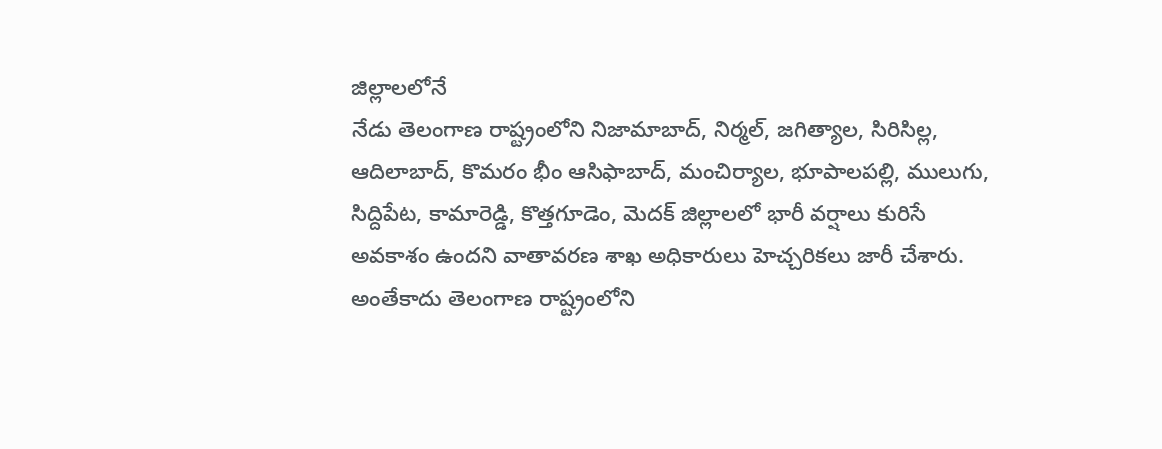జిల్లాలలోనే
నేడు తెలంగాణ రాష్ట్రంలోని నిజామాబాద్, నిర్మల్, జగిత్యాల, సిరిసిల్ల, ఆదిలాబాద్, కొమరం భీం ఆసిఫాబాద్, మంచిర్యాల, భూపాలపల్లి, ములుగు, సిద్దిపేట, కామారెడ్డి, కొత్తగూడెం, మెదక్ జిల్లాలలో భారీ వర్షాలు కురిసే అవకాశం ఉందని వాతావరణ శాఖ అధికారులు హెచ్చరికలు జారీ చేశారు. అంతేకాదు తెలంగాణ రాష్ట్రంలోని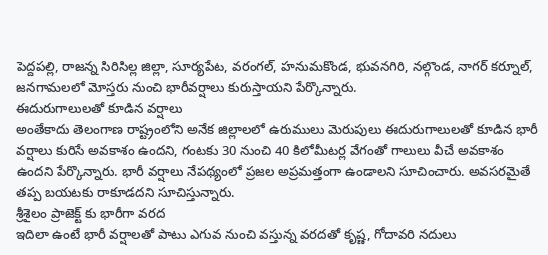పెద్దపల్లి, రాజన్న సిరిసిల్ల జిల్లా, సూర్యపేట, వరంగల్, హనుమకొండ, భువనగిరి, నల్గొండ, నాగర్ కర్నూల్, జనగామలలో మోస్తరు నుంచి భారీవర్షాలు కురుస్తాయని పేర్కొన్నారు.
ఈదురుగాలులతో కూడిన వర్షాలు
అంతేకాదు తెలంగాణ రాష్ట్రంలోని అనేక జిల్లాలలో ఉరుములు మెరుపులు ఈదురుగాలులతో కూడిన భారీ వర్షాలు కురిసే అవకాశం ఉందని, గంటకు 30 నుంచి 40 కిలోమీటర్ల వేగంతో గాలులు వీచే అవకాశం ఉందని పేర్కొన్నారు. భారీ వర్షాలు నేపథ్యంలో ప్రజల అప్రమత్తంగా ఉండాలని సూచించారు. అవసరమైతే తప్ప బయటకు రాకూడదని సూచిస్తున్నారు.
శ్రీశైలం ప్రాజెక్ట్ కు భారీగా వరద
ఇదిలా ఉంటే భారీ వర్షాలతో పాటు ఎగువ నుంచి వస్తున్న వరదతో కృష్ణ, గోదావరి నదులు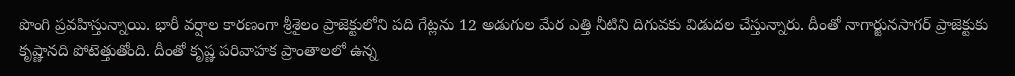పొంగి ప్రవహిస్తున్నాయి. భారీ వర్షాల కారణంగా శ్రీశైలం ప్రాజెక్టులోని పది గేట్లను 12 అడుగుల మేర ఎత్తి నీటిని దిగువకు విడుదల చేస్తున్నారు. దీంతో నాగార్జునసాగర్ ప్రాజెక్టుకు కృష్ణానది పోటెత్తుతోంది. దీంతో కృష్ణ పరివాహక ప్రాంతాలలో ఉన్న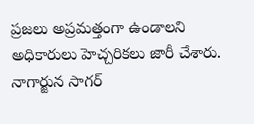ప్రజలు అప్రమత్తంగా ఉండాలని అధికారులు హెచ్చరికలు జారీ చేశారు.
నాగార్జున సాగర్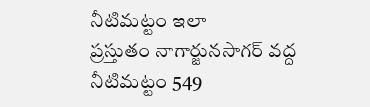నీటిమట్టం ఇలా
ప్రస్తుతం నాగార్జునసాగర్ వద్ద నీటిమట్టం 549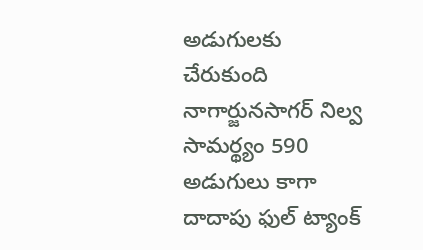అడుగులకు చేరుకుంది నాగార్జునసాగర్ నిల్వ సామర్థ్యం 590 అడుగులు కాగా దాదాపు ఫుల్ ట్యాంక్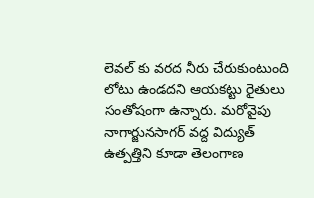లెవల్ కు వరద నీరు చేరుకుంటుంది లోటు ఉండదని ఆయకట్టు రైతులు సంతోషంగా ఉన్నారు. మరోవైపు నాగార్జునసాగర్ వద్ద విద్యుత్ ఉత్పత్తిని కూడా తెలంగాణ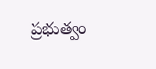ప్రభుత్వం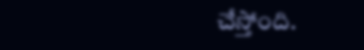చేస్తోంది.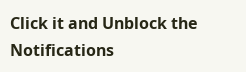Click it and Unblock the Notifications